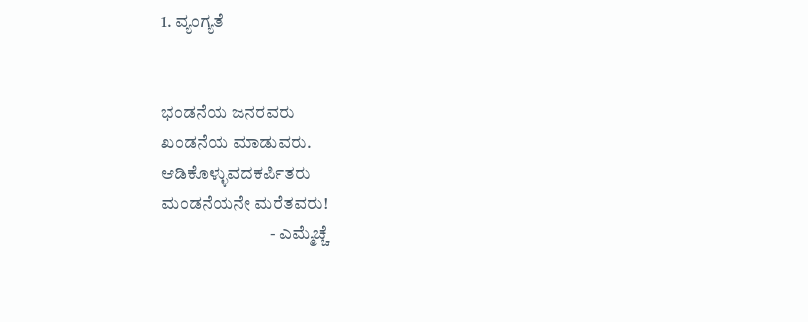1. ವ್ಯಂಗ್ಯತೆ


ಭಂಡನೆಯ ಜನರವರು
ಖಂಡನೆಯ ಮಾಡುವರು.
ಆಡಿಕೊಳ್ಳುವದಕರ್ಪಿತರು
ಮಂಡನೆಯನೇ ಮರೆತವರು!
                               - ಎಮ್ಮೆಚ್ಚೆ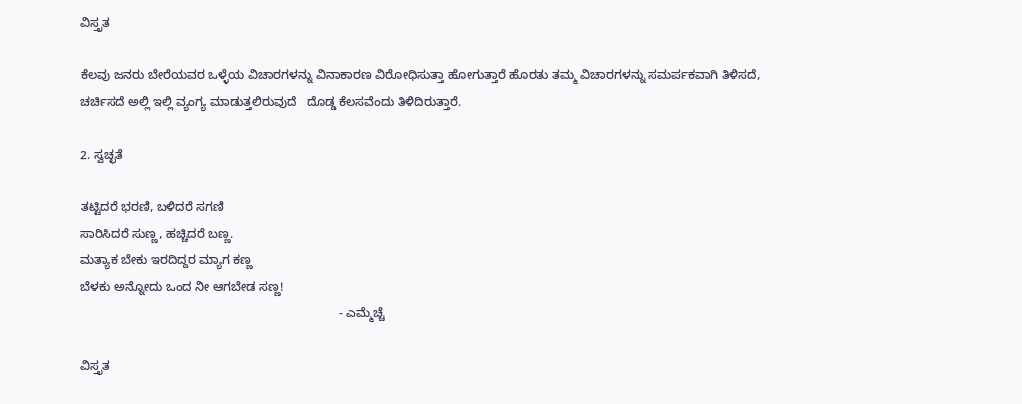ವಿಸ್ತೃತ

ಕೆಲವು ಜನರು ಬೇರೆಯವರ ಒಳ್ಳೆಯ ವಿಚಾರಗಳನ್ನು ವಿನಾಕಾರಣ ವಿರೋಧಿಸುತ್ತಾ ಹೋಗುತ್ತಾರೆ ಹೊರತು ತಮ್ಮ ವಿಚಾರಗಳನ್ನು ಸಮರ್ಪಕವಾಗಿ ತಿಳಿಸದೆ, ಚರ್ಚಿಸದೆ ಅಲ್ಲಿ ಇಲ್ಲಿ ವ್ಯಂಗ್ಯ ಮಾಡುತ್ತಲಿರುವುದೆ   ದೊಡ್ಡ ಕೆಲಸವೆಂದು ತಿಳಿದಿರುತ್ತಾರೆ.

2. ಸ್ವಚ್ಛತೆ

ತಟ್ಟಿದರೆ ಭರಣಿ, ಬಳಿದರೆ ಸಗಣಿ
ಸಾರಿಸಿದರೆ ಸುಣ್ಣ, ಹಚ್ಚಿದರೆ ಬಣ್ಣ.
ಮತ್ಯಾಕ ಬೇಕು ಇರದಿದ್ದರ ಮ್ಯಾಗ ಕಣ್ಣ
ಬೆಳಕು ಅನ್ನೋದು ಒಂದ ನೀ ಆಗಬೇಡ ಸಣ್ಣ!
                                                                           - ಎಮ್ಮೆಚ್ಚೆ

ವಿಸ್ತೃತ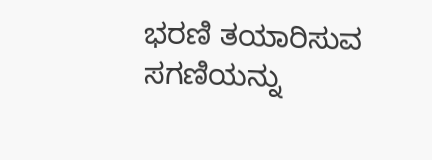ಭರಣಿ ತಯಾರಿಸುವ ಸಗಣಿಯನ್ನು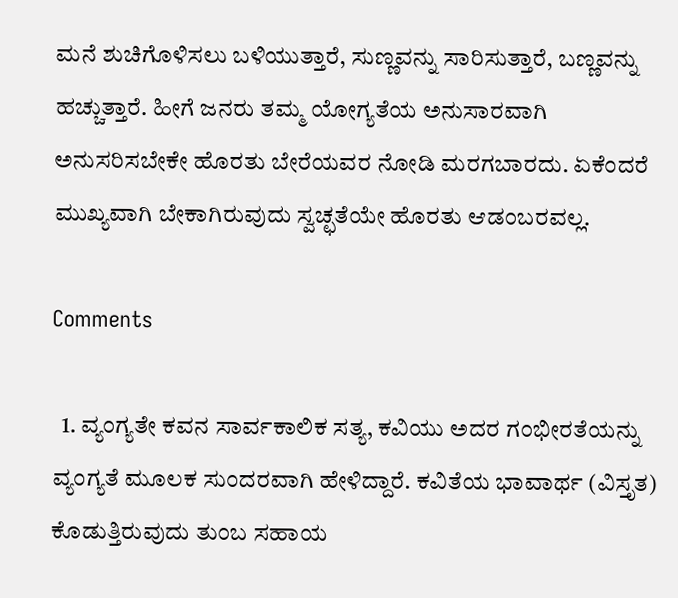ಮನೆ ಶುಚಿಗೊಳಿಸಲು ಬಳಿಯುತ್ತಾರೆ, ಸುಣ್ಣವನ್ನು ಸಾರಿಸುತ್ತಾರೆ, ಬಣ್ಣವನ್ನು ಹಚ್ಚುತ್ತಾರೆ. ಹೀಗೆ ಜನರು ತಮ್ಮ ಯೋಗ್ಯತೆಯ ಅನುಸಾರವಾಗಿ ಅನುಸರಿಸಬೇಕೇ ಹೊರತು ಬೇರೆಯವರ ನೋಡಿ ಮರಗಬಾರದು. ಏಕೆಂದರೆ ಮುಖ್ಯವಾಗಿ ಬೇಕಾಗಿರುವುದು ಸ್ವಚ್ಛತೆಯೇ ಹೊರತು ಆಡಂಬರವಲ್ಲ.

Comments

  1. ವ್ಯಂಗ್ಯತೇ ಕವನ ಸಾರ್ವಕಾಲಿಕ ಸತ್ಯ, ಕವಿಯು ಅದರ ಗಂಭೀರತೆಯನ್ನು ವ್ಯಂಗ್ಯತೆ ಮೂಲಕ ಸುಂದರವಾಗಿ ಹೇಳಿದ್ದಾರೆ. ಕವಿತೆಯ ಭಾವಾರ್ಥ (ವಿಸ್ತೃತ) ಕೊಡುತ್ತಿರುವುದು ತುಂಬ ಸಹಾಯ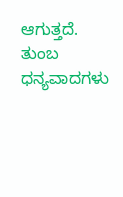ಆಗುತ್ತದೆ. ತುಂಬ ಧನ್ಯವಾದಗಳು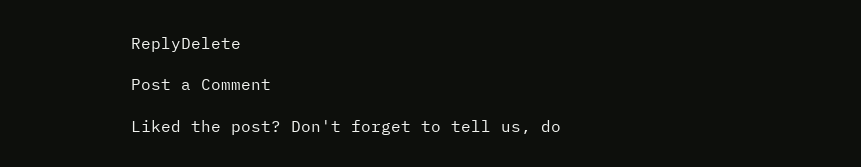ReplyDelete

Post a Comment

Liked the post? Don't forget to tell us, do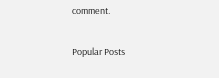comment.

Popular Posts